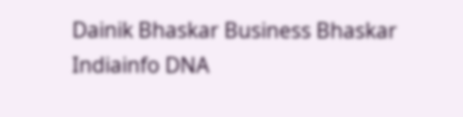Dainik Bhaskar Business Bhaskar Indiainfo DNA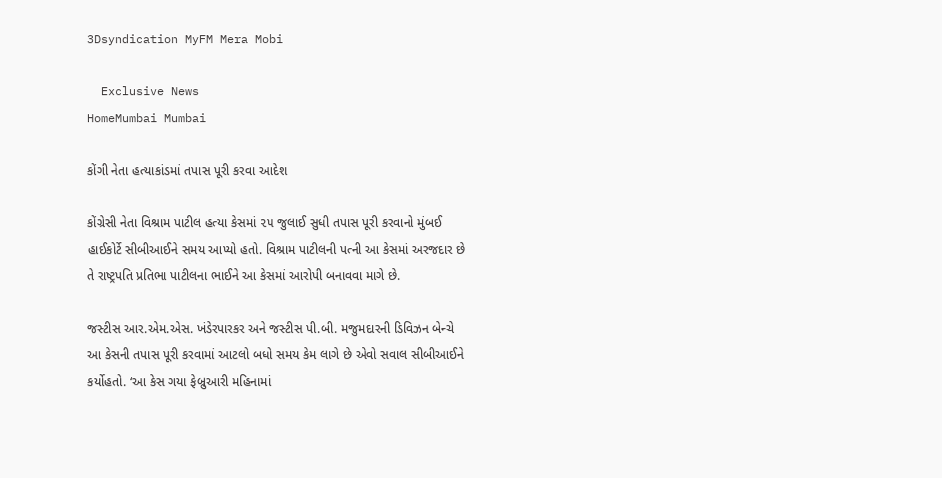3Dsyndication MyFM Mera Mobi

  Exclusive News
HomeMumbai Mumbai

કોંગી નેતા હત્યાકાંડમાં તપાસ પૂરી કરવા આદેશ

કોંગ્રેસી નેતા વિશ્રામ પાટીલ હત્યા કેસમાં ૨૫ જુલાઈ સુધી તપાસ પૂરી કરવાનો મુંબઈ હાઈકોર્ટે સીબીઆઈને સમય આપ્યો હતો. વિશ્રામ પાટીલની પત્ની આ કેસમાં અરજદાર છે તે રાષ્ટ્રપતિ પ્રતિભા પાટીલના ભાઈને આ કેસમાં આરોપી બનાવવા માગે છે.

જસ્ટીસ આર.એમ.એસ. ખંડેરપારકર અને જસ્ટીસ પી.બી. મજુમદારની ડિવિઝન બેન્ચે આ કેસની તપાસ પૂરી કરવામાં આટલો બધો સમય કેમ લાગે છે એવો સવાલ સીબીઆઈને કર્યોહતો. ‘આ કેસ ગયા ફેબ્રુઆરી મહિનામાં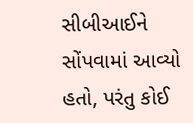સીબીઆઈને સોંપવામાં આવ્યો હતો, પરંતુ કોઈ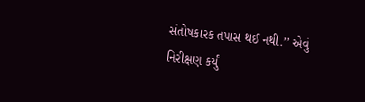સંતોષકારક તપાસ થઈ નથી.’’ એવું નિરીક્ષણ કર્યું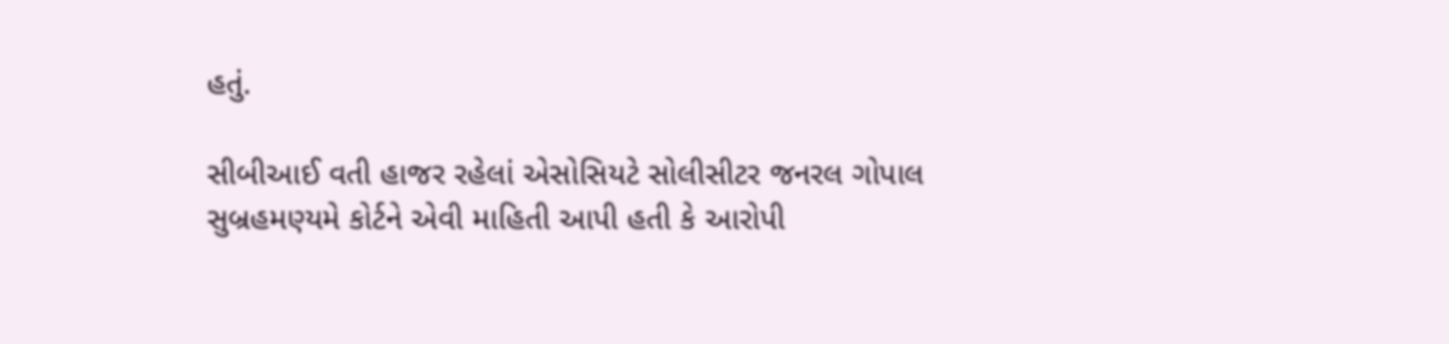હતું.

સીબીઆઈ વતી હાજર રહેલાં એસોસિયટે સોલીસીટર જનરલ ગોપાલ સુબ્રહમણ્યમે કોર્ટને એવી માહિતી આપી હતી કે આરોપી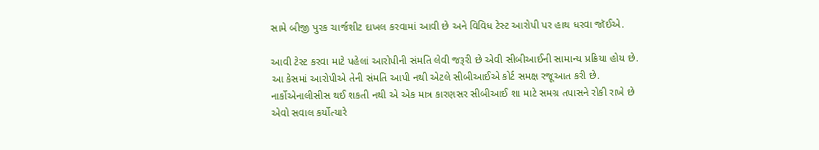સામે બીજી પુરક ચાર્જશીટ દાખલ કરવામાં આવી છે અને વિવિધ ટેસ્ટ આરોપી પર હાથ ધરવા જૉઈએ.

આવી ટેસ્ટ કરવા માટે પહેલાં આરોપીની સંમતિ લેવી જરૂરી છે એવી સીબીઆઈની સામાન્ય પ્રક્રિયા હોય છે. આ કેસમાં આરોપીએ તેની સંમતિ આપી નથી એટલે સીબીઆઈએ કોર્ટ સમક્ષ રજૂઆત કરી છે. નાર્કોએનાલીસીસ થઈ શકતી નથી એ એક માત્ર કારણસર સીબીઆઈ શા માટે સમગ્ર તપાસને રોકી રાખે છે એવો સવાલ કર્યોત્યારે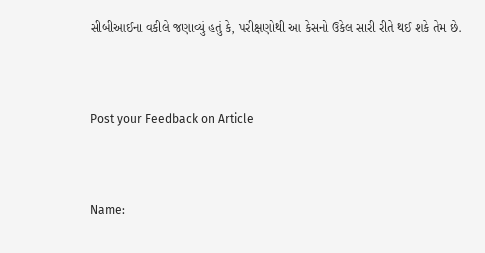સીબીઆઈના વકીલે જણાવ્યું હતું કે, પરીક્ષણોથી આ કેસનો ઉકેલ સારી રીતે થઈ શકે તેમ છે.



Post your Feedback on Article



Name: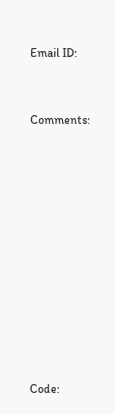Email ID:



Comments:















Code: